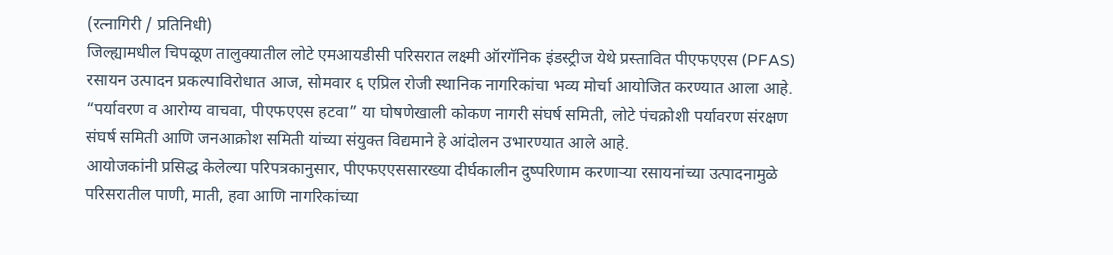(रत्नागिरी / प्रतिनिधी)
जिल्ह्यामधील चिपळूण तालुक्यातील लोटे एमआयडीसी परिसरात लक्ष्मी ऑरगॅनिक इंडस्ट्रीज येथे प्रस्तावित पीएफएएस (PFAS) रसायन उत्पादन प्रकल्पाविरोधात आज, सोमवार ६ एप्रिल रोजी स्थानिक नागरिकांचा भव्य मोर्चा आयोजित करण्यात आला आहे. “पर्यावरण व आरोग्य वाचवा, पीएफएएस हटवा” या घोषणेखाली कोकण नागरी संघर्ष समिती, लोटे पंचक्रोशी पर्यावरण संरक्षण संघर्ष समिती आणि जनआक्रोश समिती यांच्या संयुक्त विद्यमाने हे आंदोलन उभारण्यात आले आहे.
आयोजकांनी प्रसिद्ध केलेल्या परिपत्रकानुसार, पीएफएएससारख्या दीर्घकालीन दुष्परिणाम करणाऱ्या रसायनांच्या उत्पादनामुळे परिसरातील पाणी, माती, हवा आणि नागरिकांच्या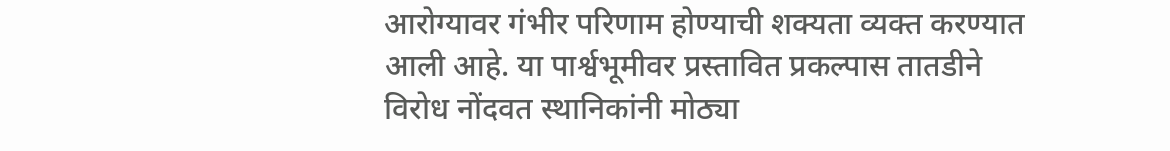आरोग्यावर गंभीर परिणाम होण्याची शक्यता व्यक्त करण्यात आली आहे. या पार्श्वभूमीवर प्रस्तावित प्रकल्पास तातडीने विरोध नोंदवत स्थानिकांनी मोठ्या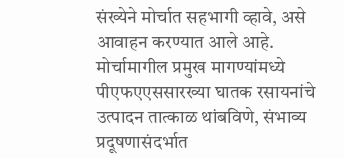संख्येने मोर्चात सहभागी व्हावे, असे आवाहन करण्यात आले आहे.
मोर्चामागील प्रमुख मागण्यांमध्ये पीएफएएससारख्या घातक रसायनांचे उत्पादन तात्काळ थांबविणे, संभाव्य प्रदूषणासंदर्भात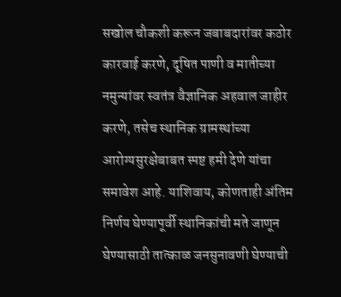सखोल चौकशी करून जबाबदारांवर कठोर कारवाई करणे, दूषित पाणी व मातीच्या नमुन्यांवर स्वतंत्र वैज्ञानिक अहवाल जाहीर करणे, तसेच स्थानिक ग्रामस्थांच्या आरोग्यसुरक्षेबाबत स्पष्ट हमी देणे यांचा समावेश आहे. याशिवाय, कोणताही अंतिम निर्णय घेण्यापूर्वी स्थानिकांची मते जाणून घेण्यासाठी तात्काळ जनसुनावणी घेण्याची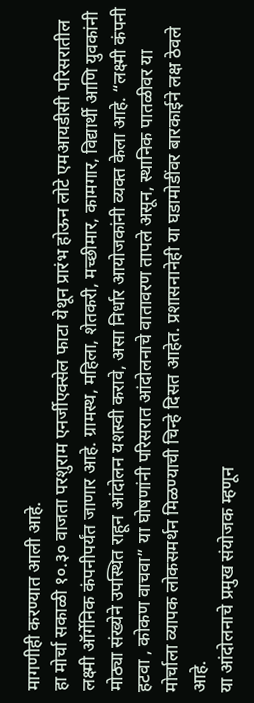मागणीही करण्यात आली आहे.
हा मोर्चा सकाळी १०.३० वाजता परशुराम एनर्जीएक्सेल फाटा येथून प्रारंभ होऊन लोटे एमआयडीसी परिसरातील लक्ष्मी ऑर्गेनिक कंपनीपर्यंत जाणार आहे. ग्रामस्थ, महिला, शेतकरी, मच्छीमार, कामगार, विद्यार्थी आणि युवकांनी मोठ्या संख्येने उपस्थित राहून आंदोलन यशस्वी करावे, असा निर्धार आयोजकांनी व्यक्त केला आहे. “लक्ष्मी कंपनी हटवा , कोकण वाचवा” या घोषणांनी परिसरात आंदोलनाचे वातावरण तापले असून, स्थानिक पातळीवर या मोर्चाला व्यापक लोकसमर्थन मिळण्याची चिन्हे दिसत आहेत. प्रशासनानेही या घडामोडींवर बारकाईने लक्ष ठेवले आहे.
या आंदोलनाचे प्रमुख संयोजक म्हणून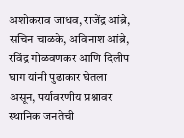अशोकराव जाधव, राजेंद्र आंब्रे, सचिन चाळके, अविनाश आंब्रे, रविंद्र गोळवणकर आणि दिलीप घाग यांनी पुढाकार घेतला असून, पर्यावरणीय प्रश्नावर स्थानिक जनतेची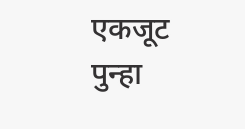एकजूट पुन्हा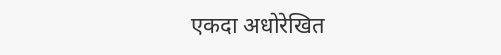एकदा अधोरेखित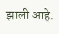झाली आहे.